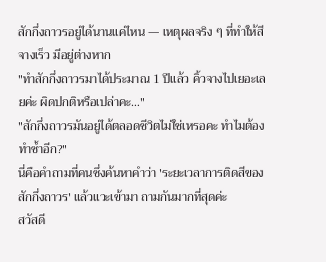สักกึ่งถาวรอยู่ได้นานแค่ไหน — เหตุผลจริง ๆ ที่ทำให้สีจางเร็ว มีอยู่ต่างหาก
"ทำสักกึ่งถาวรมาได้ประมาณ 1 ปีแล้ว คิ้วจางไปเยอะเลยค่ะ ผิดปกติหรือเปล่าคะ…"
"สักกึ่งถาวรมันอยู่ได้ตลอดชีวิตไม่ใช่เหรอคะ ทำไมต้องทำซ้ำอีก?"
นี่คือคำถามที่คนซึ่งค้นหาคำว่า 'ระยะเวลาการติดสีของสักกึ่งถาวร' แล้วแวะเข้ามา ถามกันมากที่สุดค่ะ
สวัสดี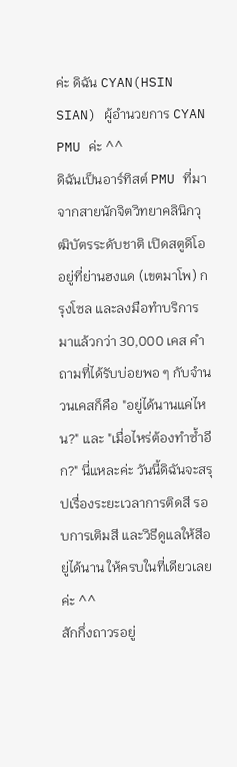ค่ะ ดิฉัน CYAN(HSIN SIAN) ผู้อำนวยการ CYAN PMU ค่ะ ^^
ดิฉันเป็นอาร์ทิสต์ PMU ที่มาจากสายนักจิตวิทยาคลินิกวุฒิบัตรระดับชาติ เปิดสตูดิโออยู่ที่ย่านฮงแด (เขตมาโพ) กรุงโซล และลงมือทำบริการมาแล้วกว่า 30,000 เคส คำถามที่ได้รับบ่อยพอ ๆ กับจำนวนเคสก็คือ "อยู่ได้นานแค่ไหน?" และ "เมื่อไหร่ต้องทำซ้ำอีก?" นี่แหละค่ะ วันนี้ดิฉันจะสรุปเรื่องระยะเวลาการติดสี รอบการเติมสี และวิธีดูแลให้สีอยู่ได้นาน ให้ครบในที่เดียวเลยค่ะ ^^
สักกึ่งถาวรอยู่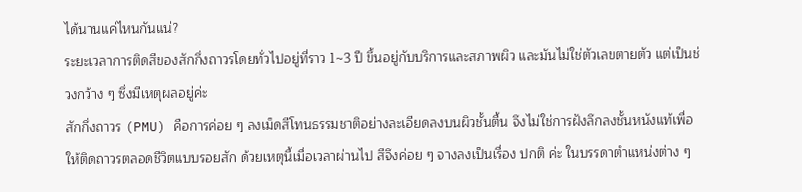ได้นานแค่ไหนกันแน่?
ระยะเวลาการติดสีของสักกึ่งถาวรโดยทั่วไปอยู่ที่ราว 1~3 ปี ขึ้นอยู่กับบริการและสภาพผิว และมันไม่ใช่ตัวเลขตายตัว แต่เป็นช่วงกว้าง ๆ ซึ่งมีเหตุผลอยู่ค่ะ
สักกึ่งถาวร (PMU) คือการค่อย ๆ ลงเม็ดสีโทนธรรมชาติอย่างละเอียดลงบนผิวชั้นตื้น จึงไม่ใช่การฝังลึกลงชั้นหนังแท้เพื่อให้ติดถาวรตลอดชีวิตแบบรอยสัก ด้วยเหตุนี้เมื่อเวลาผ่านไป สีจึงค่อย ๆ จางลงเป็นเรื่อง ปกติ ค่ะ ในบรรดาตำแหน่งต่าง ๆ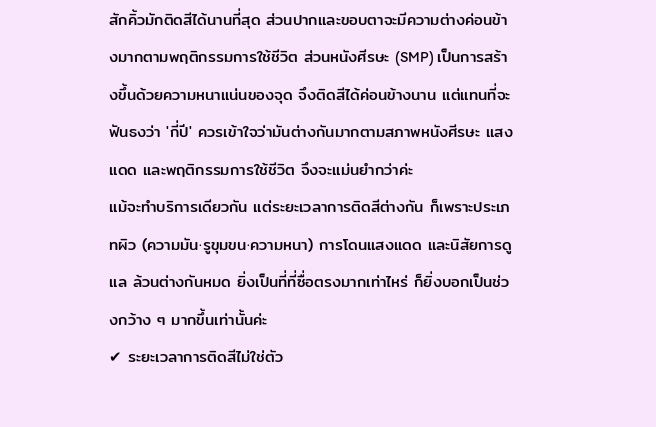สักคิ้วมักติดสีได้นานที่สุด ส่วนปากและขอบตาจะมีความต่างค่อนข้างมากตามพฤติกรรมการใช้ชีวิต ส่วนหนังศีรษะ (SMP) เป็นการสร้างขึ้นด้วยความหนาแน่นของจุด จึงติดสีได้ค่อนข้างนาน แต่แทนที่จะฟันธงว่า 'กี่ปี' ควรเข้าใจว่ามันต่างกันมากตามสภาพหนังศีรษะ แสงแดด และพฤติกรรมการใช้ชีวิต จึงจะแม่นยำกว่าค่ะ
แม้จะทำบริการเดียวกัน แต่ระยะเวลาการติดสีต่างกัน ก็เพราะประเภทผิว (ความมัน·รูขุมขน·ความหนา) การโดนแสงแดด และนิสัยการดูแล ล้วนต่างกันหมด ยิ่งเป็นที่ที่ซื่อตรงมากเท่าไหร่ ก็ยิ่งบอกเป็นช่วงกว้าง ๆ มากขึ้นเท่านั้นค่ะ
✔ ระยะเวลาการติดสีไม่ใช่ตัว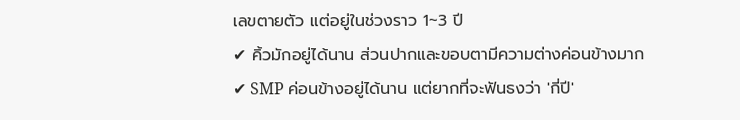เลขตายตัว แต่อยู่ในช่วงราว 1~3 ปี
✔ คิ้วมักอยู่ได้นาน ส่วนปากและขอบตามีความต่างค่อนข้างมาก
✔ SMP ค่อนข้างอยู่ได้นาน แต่ยากที่จะฟันธงว่า 'กี่ปี'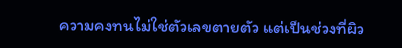ความคงทนไม่ใช่ตัวเลขตายตัว แต่เป็นช่วงที่ผิว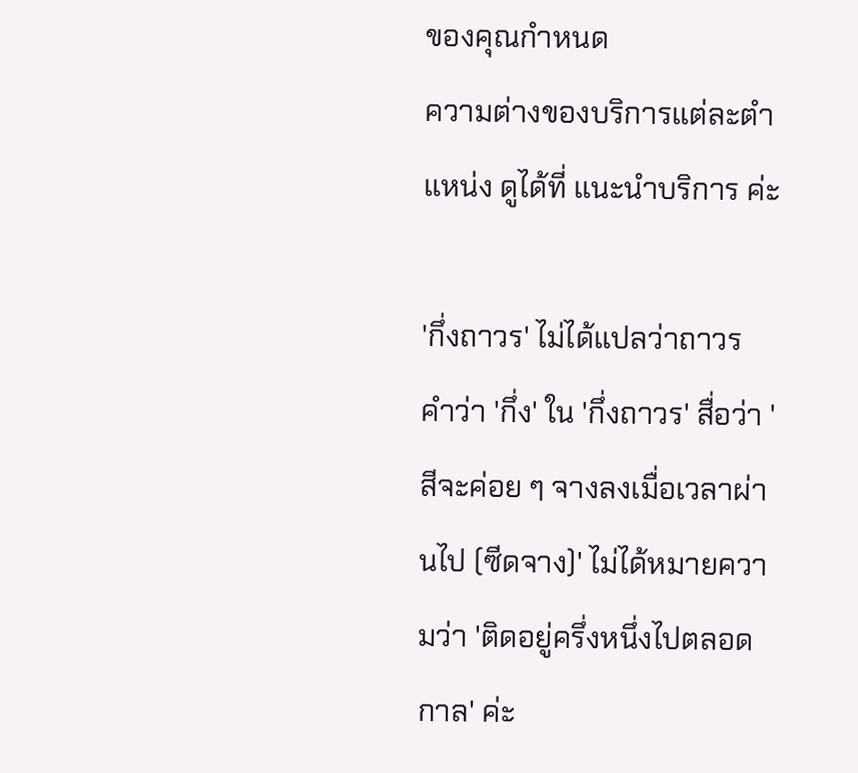ของคุณกำหนด
ความต่างของบริการแต่ละตำแหน่ง ดูได้ที่ แนะนำบริการ ค่ะ

'กึ่งถาวร' ไม่ได้แปลว่าถาวร
คำว่า 'กึ่ง' ใน 'กึ่งถาวร' สื่อว่า 'สีจะค่อย ๆ จางลงเมื่อเวลาผ่านไป (ซีดจาง)' ไม่ได้หมายความว่า 'ติดอยู่ครึ่งหนึ่งไปตลอดกาล' ค่ะ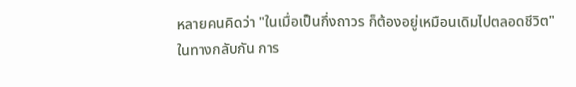หลายคนคิดว่า "ในเมื่อเป็นกึ่งถาวร ก็ต้องอยู่เหมือนเดิมไปตลอดชีวิต" ในทางกลับกัน การ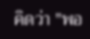คิดว่า "พอ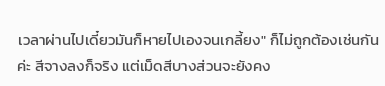เวลาผ่านไปเดี๋ยวมันก็หายไปเองจนเกลี้ยง" ก็ไม่ถูกต้องเช่นกันค่ะ สีจางลงก็จริง แต่เม็ดสีบางส่วนจะยังคง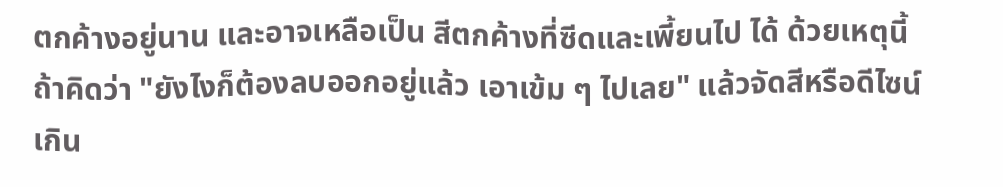ตกค้างอยู่นาน และอาจเหลือเป็น สีตกค้างที่ซีดและเพี้ยนไป ได้ ด้วยเหตุนี้ ถ้าคิดว่า "ยังไงก็ต้องลบออกอยู่แล้ว เอาเข้ม ๆ ไปเลย" แล้วจัดสีหรือดีไซน์เกิน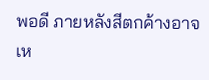พอดี ภายหลังสีตกค้างอาจเห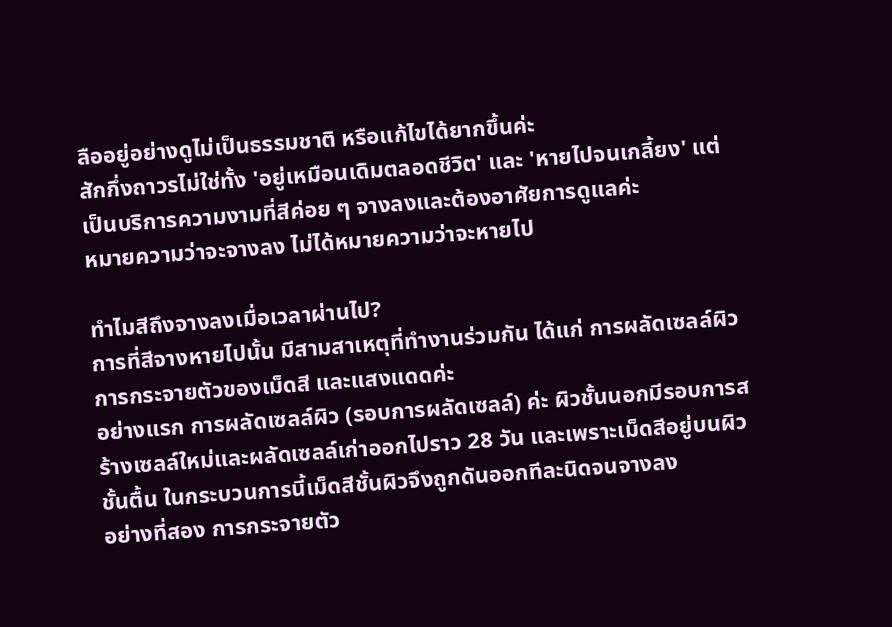ลืออยู่อย่างดูไม่เป็นธรรมชาติ หรือแก้ไขได้ยากขึ้นค่ะ
สักกึ่งถาวรไม่ใช่ทั้ง 'อยู่เหมือนเดิมตลอดชีวิต' และ 'หายไปจนเกลี้ยง' แต่เป็นบริการความงามที่สีค่อย ๆ จางลงและต้องอาศัยการดูแลค่ะ
หมายความว่าจะจางลง ไม่ได้หมายความว่าจะหายไป

ทำไมสีถึงจางลงเมื่อเวลาผ่านไป?
การที่สีจางหายไปนั้น มีสามสาเหตุที่ทำงานร่วมกัน ได้แก่ การผลัดเซลล์ผิว การกระจายตัวของเม็ดสี และแสงแดดค่ะ
อย่างแรก การผลัดเซลล์ผิว (รอบการผลัดเซลล์) ค่ะ ผิวชั้นนอกมีรอบการสร้างเซลล์ใหม่และผลัดเซลล์เก่าออกไปราว 28 วัน และเพราะเม็ดสีอยู่บนผิวชั้นตื้น ในกระบวนการนี้เม็ดสีชั้นผิวจึงถูกดันออกทีละนิดจนจางลง
อย่างที่สอง การกระจายตัว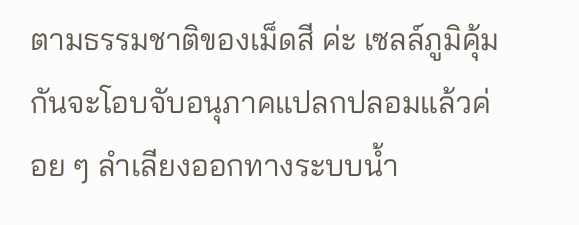ตามธรรมชาติของเม็ดสี ค่ะ เซลล์ภูมิคุ้มกันจะโอบจับอนุภาคแปลกปลอมแล้วค่อย ๆ ลำเลียงออกทางระบบน้ำ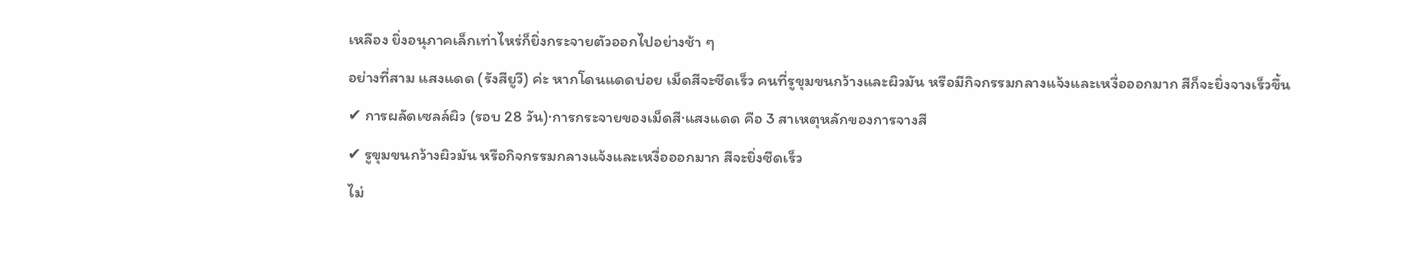เหลือง ยิ่งอนุภาคเล็กเท่าไหร่ก็ยิ่งกระจายตัวออกไปอย่างช้า ๆ
อย่างที่สาม แสงแดด (รังสียูวี) ค่ะ หากโดนแดดบ่อย เม็ดสีจะซีดเร็ว คนที่รูขุมขนกว้างและผิวมัน หรือมีกิจกรรมกลางแจ้งและเหงื่อออกมาก สีก็จะยิ่งจางเร็วขึ้น
✔ การผลัดเซลล์ผิว (รอบ 28 วัน)·การกระจายของเม็ดสี·แสงแดด คือ 3 สาเหตุหลักของการจางสี
✔ รูขุมขนกว้างผิวมัน หรือกิจกรรมกลางแจ้งและเหงื่อออกมาก สีจะยิ่งซีดเร็ว
ไม่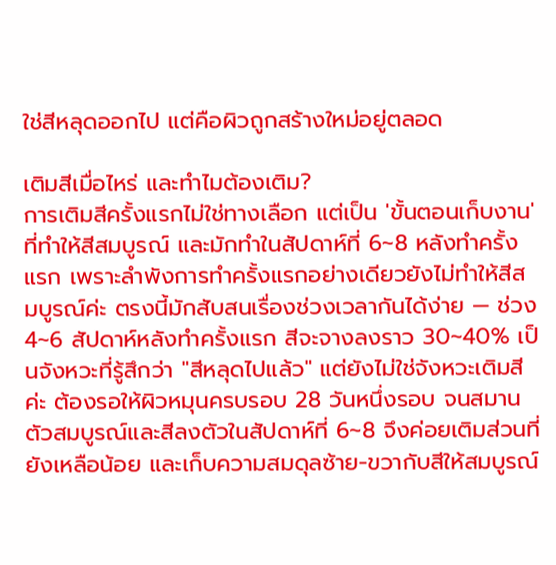ใช่สีหลุดออกไป แต่คือผิวถูกสร้างใหม่อยู่ตลอด

เติมสีเมื่อไหร่ และทำไมต้องเติม?
การเติมสีครั้งแรกไม่ใช่ทางเลือก แต่เป็น 'ขั้นตอนเก็บงาน' ที่ทำให้สีสมบูรณ์ และมักทำในสัปดาห์ที่ 6~8 หลังทำครั้งแรก เพราะลำพังการทำครั้งแรกอย่างเดียวยังไม่ทำให้สีสมบูรณ์ค่ะ ตรงนี้มักสับสนเรื่องช่วงเวลากันได้ง่าย — ช่วง 4~6 สัปดาห์หลังทำครั้งแรก สีจะจางลงราว 30~40% เป็นจังหวะที่รู้สึกว่า "สีหลุดไปแล้ว" แต่ยังไม่ใช่จังหวะเติมสีค่ะ ต้องรอให้ผิวหมุนครบรอบ 28 วันหนึ่งรอบ จนสมานตัวสมบูรณ์และสีลงตัวในสัปดาห์ที่ 6~8 จึงค่อยเติมส่วนที่ยังเหลือน้อย และเก็บความสมดุลซ้าย-ขวากับสีให้สมบูรณ์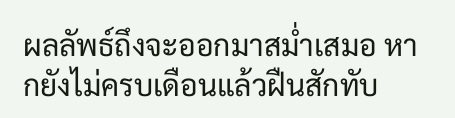ผลลัพธ์ถึงจะออกมาสม่ำเสมอ หากยังไม่ครบเดือนแล้วฝืนสักทับ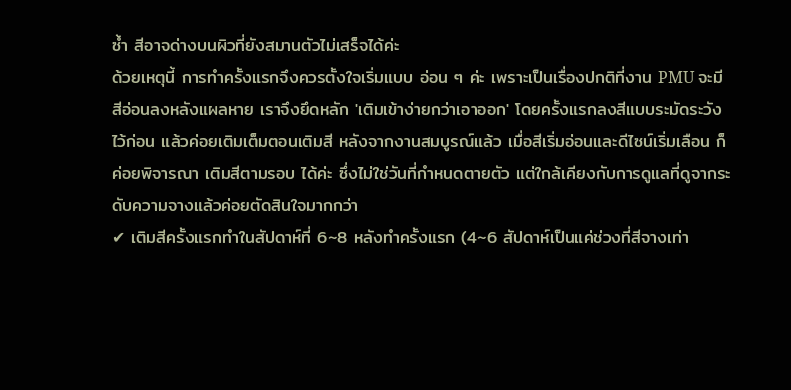ซ้ำ สีอาจด่างบนผิวที่ยังสมานตัวไม่เสร็จได้ค่ะ
ด้วยเหตุนี้ การทำครั้งแรกจึงควรตั้งใจเริ่มแบบ อ่อน ๆ ค่ะ เพราะเป็นเรื่องปกติที่งาน PMU จะมีสีอ่อนลงหลังแผลหาย เราจึงยึดหลัก 'เติมเข้าง่ายกว่าเอาออก' โดยครั้งแรกลงสีแบบระมัดระวังไว้ก่อน แล้วค่อยเติมเต็มตอนเติมสี หลังจากงานสมบูรณ์แล้ว เมื่อสีเริ่มอ่อนและดีไซน์เริ่มเลือน ก็ค่อยพิจารณา เติมสีตามรอบ ได้ค่ะ ซึ่งไม่ใช่วันที่กำหนดตายตัว แต่ใกล้เคียงกับการดูแลที่ดูจากระดับความจางแล้วค่อยตัดสินใจมากกว่า
✔ เติมสีครั้งแรกทำในสัปดาห์ที่ 6~8 หลังทำครั้งแรก (4~6 สัปดาห์เป็นแค่ช่วงที่สีจางเท่า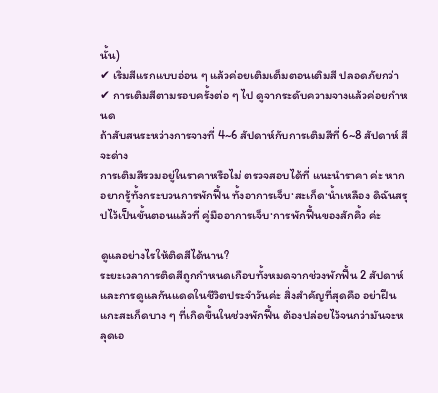นั้น)
✔ เริ่มสีแรกแบบอ่อน ๆ แล้วค่อยเติมเต็มตอนเติมสี ปลอดภัยกว่า
✔ การเติมสีตามรอบครั้งต่อ ๆ ไป ดูจากระดับความจางแล้วค่อยกำหนด
ถ้าสับสนระหว่างการจางที่ 4~6 สัปดาห์กับการเติมสีที่ 6~8 สัปดาห์ สีจะด่าง
การเติมสีรวมอยู่ในราคาหรือไม่ ตรวจสอบได้ที่ แนะนำราคา ค่ะ หากอยากรู้ทั้งกระบวนการพักฟื้น ทั้งอาการเจ็บ·สะเก็ด·น้ำเหลือง ดิฉันสรุปไว้เป็นขั้นตอนแล้วที่ คู่มืออาการเจ็บ·การพักฟื้นของสักคิ้ว ค่ะ

ดูแลอย่างไรให้ติดสีได้นาน?
ระยะเวลาการติดสีถูกกำหนดเกือบทั้งหมดจากช่วงพักฟื้น 2 สัปดาห์และการดูแลกันแดดในชีวิตประจำวันค่ะ สิ่งสำคัญที่สุดคือ อย่าฝืนแกะสะเก็ดบาง ๆ ที่เกิดขึ้นในช่วงพักฟื้น ต้องปล่อยไว้จนกว่ามันจะหลุดเอ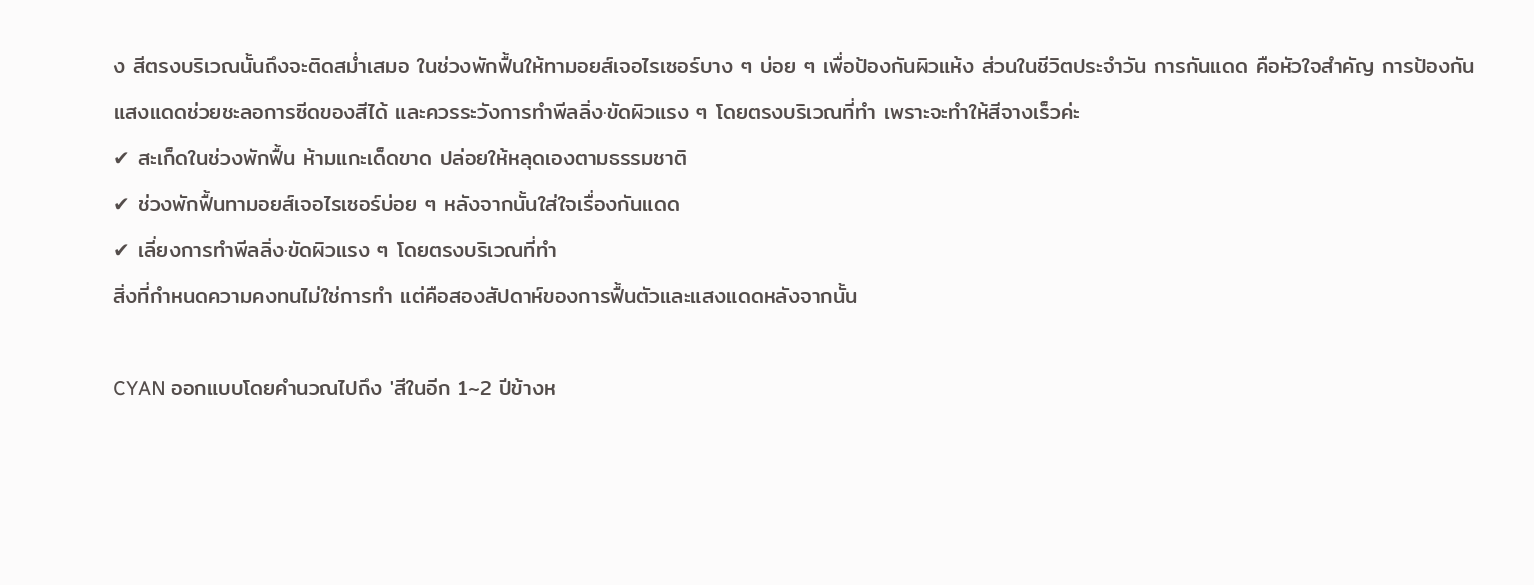ง สีตรงบริเวณนั้นถึงจะติดสม่ำเสมอ ในช่วงพักฟื้นให้ทามอยส์เจอไรเซอร์บาง ๆ บ่อย ๆ เพื่อป้องกันผิวแห้ง ส่วนในชีวิตประจำวัน การกันแดด คือหัวใจสำคัญ การป้องกันแสงแดดช่วยชะลอการซีดของสีได้ และควรระวังการทำพีลลิ่ง·ขัดผิวแรง ๆ โดยตรงบริเวณที่ทำ เพราะจะทำให้สีจางเร็วค่ะ
✔ สะเก็ดในช่วงพักฟื้น ห้ามแกะเด็ดขาด ปล่อยให้หลุดเองตามธรรมชาติ
✔ ช่วงพักฟื้นทามอยส์เจอไรเซอร์บ่อย ๆ หลังจากนั้นใส่ใจเรื่องกันแดด
✔ เลี่ยงการทำพีลลิ่ง·ขัดผิวแรง ๆ โดยตรงบริเวณที่ทำ
สิ่งที่กำหนดความคงทนไม่ใช่การทำ แต่คือสองสัปดาห์ของการฟื้นตัวและแสงแดดหลังจากนั้น

CYAN ออกแบบโดยคำนวณไปถึง 'สีในอีก 1~2 ปีข้างห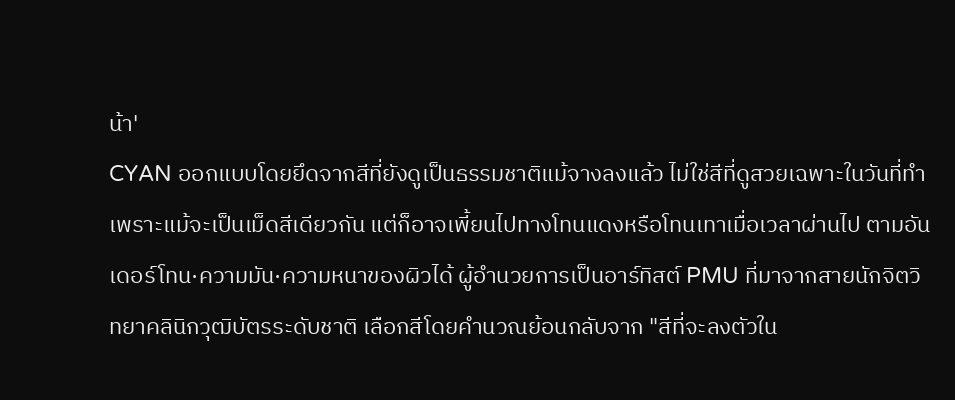น้า'
CYAN ออกแบบโดยยึดจากสีที่ยังดูเป็นธรรมชาติแม้จางลงแล้ว ไม่ใช่สีที่ดูสวยเฉพาะในวันที่ทำ เพราะแม้จะเป็นเม็ดสีเดียวกัน แต่ก็อาจเพี้ยนไปทางโทนแดงหรือโทนเทาเมื่อเวลาผ่านไป ตามอันเดอร์โทน·ความมัน·ความหนาของผิวได้ ผู้อำนวยการเป็นอาร์ทิสต์ PMU ที่มาจากสายนักจิตวิทยาคลินิกวุฒิบัตรระดับชาติ เลือกสีโดยคำนวณย้อนกลับจาก "สีที่จะลงตัวใน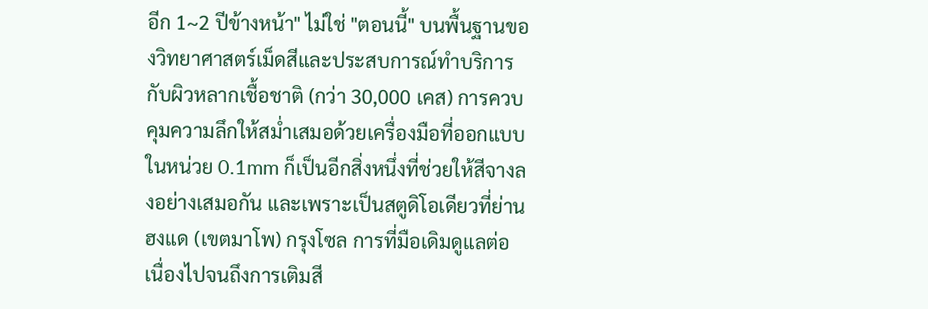อีก 1~2 ปีข้างหน้า" ไม่ใช่ "ตอนนี้" บนพื้นฐานของวิทยาศาสตร์เม็ดสีและประสบการณ์ทำบริการกับผิวหลากเชื้อชาติ (กว่า 30,000 เคส) การควบคุมความลึกให้สม่ำเสมอด้วยเครื่องมือที่ออกแบบในหน่วย 0.1mm ก็เป็นอีกสิ่งหนึ่งที่ช่วยให้สีจางลงอย่างเสมอกัน และเพราะเป็นสตูดิโอเดียวที่ย่านฮงแด (เขตมาโพ) กรุงโซล การที่มือเดิมดูแลต่อเนื่องไปจนถึงการเติมสี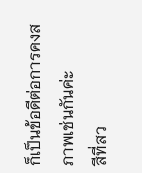ก็เป็นข้อดีต่อการคงสภาพเช่นกันค่ะ
สีที่สว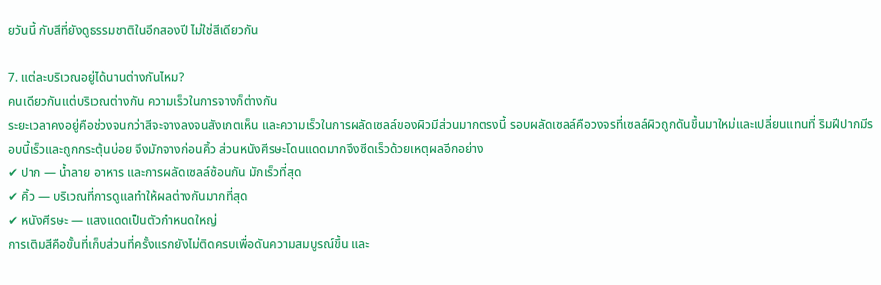ยวันนี้ กับสีที่ยังดูธรรมชาติในอีกสองปี ไม่ใช่สีเดียวกัน

7. แต่ละบริเวณอยู่ได้นานต่างกันไหม?
คนเดียวกันแต่บริเวณต่างกัน ความเร็วในการจางก็ต่างกัน
ระยะเวลาคงอยู่คือช่วงจนกว่าสีจะจางลงจนสังเกตเห็น และความเร็วในการผลัดเซลล์ของผิวมีส่วนมากตรงนี้ รอบผลัดเซลล์คือวงจรที่เซลล์ผิวถูกดันขึ้นมาใหม่และเปลี่ยนแทนที่ ริมฝีปากมีรอบนี้เร็วและถูกกระตุ้นบ่อย จึงมักจางก่อนคิ้ว ส่วนหนังศีรษะโดนแดดมากจึงซีดเร็วด้วยเหตุผลอีกอย่าง
✔ ปาก — น้ำลาย อาหาร และการผลัดเซลล์ซ้อนกัน มักเร็วที่สุด
✔ คิ้ว — บริเวณที่การดูแลทำให้ผลต่างกันมากที่สุด
✔ หนังศีรษะ — แสงแดดเป็นตัวกำหนดใหญ่
การเติมสีคือขั้นที่เก็บส่วนที่ครั้งแรกยังไม่ติดครบเพื่อดันความสมบูรณ์ขึ้น และ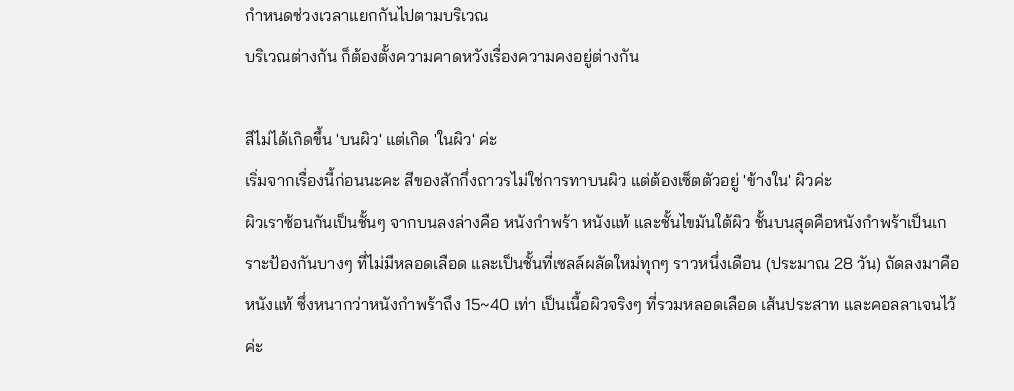กำหนดช่วงเวลาแยกกันไปตามบริเวณ
บริเวณต่างกัน ก็ต้องตั้งความคาดหวังเรื่องความคงอยู่ต่างกัน

สีไม่ได้เกิดขึ้น 'บนผิว' แต่เกิด 'ในผิว' ค่ะ
เริ่มจากเรื่องนี้ก่อนนะคะ สีของสักกึ่งถาวรไม่ใช่การทาบนผิว แต่ต้องเซ็ตตัวอยู่ 'ข้างใน' ผิวค่ะ
ผิวเราซ้อนกันเป็นชั้นๆ จากบนลงล่างคือ หนังกำพร้า หนังแท้ และชั้นไขมันใต้ผิว ชั้นบนสุดคือหนังกำพร้าเป็นเกราะป้องกันบางๆ ที่ไม่มีหลอดเลือด และเป็นชั้นที่เซลล์ผลัดใหม่ทุกๆ ราวหนึ่งเดือน (ประมาณ 28 วัน) ถัดลงมาคือหนังแท้ ซึ่งหนากว่าหนังกำพร้าถึง 15~40 เท่า เป็นเนื้อผิวจริงๆ ที่รวมหลอดเลือด เส้นประสาท และคอลลาเจนไว้ค่ะ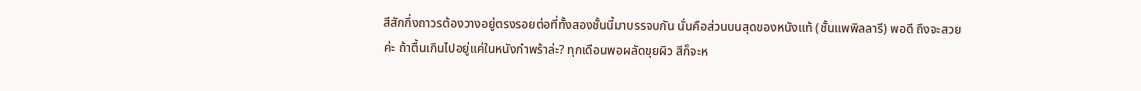สีสักกึ่งถาวรต้องวางอยู่ตรงรอยต่อที่ทั้งสองชั้นนี้มาบรรจบกัน นั่นคือส่วนบนสุดของหนังแท้ (ชั้นแพพิลลารี) พอดี ถึงจะสวยค่ะ ถ้าตื้นเกินไปอยู่แค่ในหนังกำพร้าล่ะ? ทุกเดือนพอผลัดขุยผิว สีก็จะห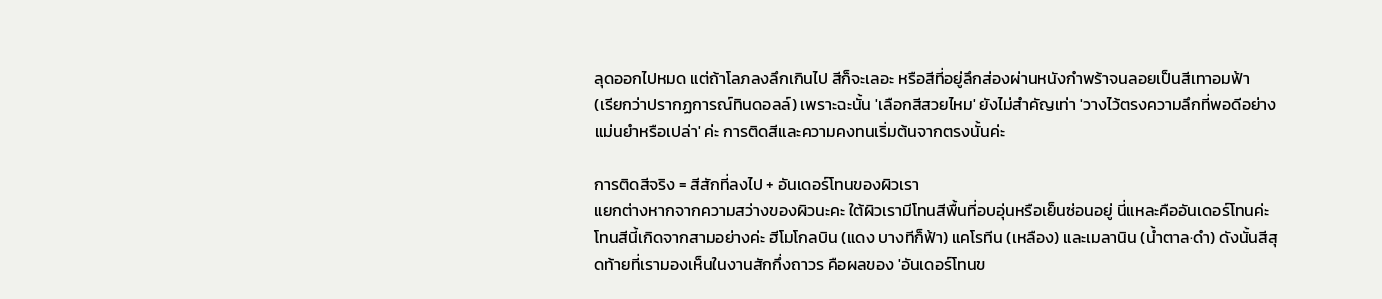ลุดออกไปหมด แต่ถ้าโลภลงลึกเกินไป สีก็จะเลอะ หรือสีที่อยู่ลึกส่องผ่านหนังกำพร้าจนลอยเป็นสีเทาอมฟ้า
(เรียกว่าปรากฏการณ์ทินดอลล์) เพราะฉะนั้น 'เลือกสีสวยไหม' ยังไม่สำคัญเท่า 'วางไว้ตรงความลึกที่พอดีอย่างแม่นยำหรือเปล่า' ค่ะ การติดสีและความคงทนเริ่มต้นจากตรงนั้นค่ะ

การติดสีจริง = สีสักที่ลงไป + อันเดอร์โทนของผิวเรา
แยกต่างหากจากความสว่างของผิวนะคะ ใต้ผิวเรามีโทนสีพื้นที่อบอุ่นหรือเย็นซ่อนอยู่ นี่แหละคืออันเดอร์โทนค่ะ
โทนสีนี้เกิดจากสามอย่างค่ะ ฮีโมโกลบิน (แดง บางทีก็ฟ้า) แคโรทีน (เหลือง) และเมลานิน (น้ำตาล·ดำ) ดังนั้นสีสุดท้ายที่เรามองเห็นในงานสักกึ่งถาวร คือผลของ 'อันเดอร์โทนข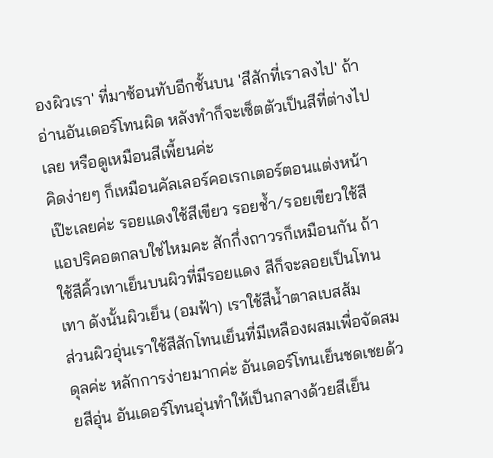องผิวเรา' ที่มาซ้อนทับอีกชั้นบน 'สีสักที่เราลงไป' ถ้าอ่านอันเดอร์โทนผิด หลังทำก็จะเซ็ตตัวเป็นสีที่ต่างไปเลย หรือดูเหมือนสีเพี้ยนค่ะ
คิดง่ายๆ ก็เหมือนคัลเลอร์คอเรกเตอร์ตอนแต่งหน้าเป๊ะเลยค่ะ รอยแดงใช้สีเขียว รอยช้ำ/รอยเขียวใช้สีแอปริคอตกลบใช่ไหมคะ สักกึ่งถาวรก็เหมือนกัน ถ้าใช้สีคิ้วเทาเย็นบนผิวที่มีรอยแดง สีก็จะลอยเป็นโทนเทา ดังนั้นผิวเย็น (อมฟ้า) เราใช้สีน้ำตาลเบสส้ม
ส่วนผิวอุ่นเราใช้สีสักโทนเย็นที่มีเหลืองผสมเพื่อจัดสมดุลค่ะ หลักการง่ายมากค่ะ อันเดอร์โทนเย็นชดเชยด้วยสีอุ่น อันเดอร์โทนอุ่นทำให้เป็นกลางด้วยสีเย็น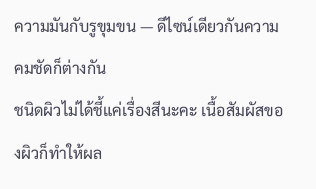ความมันกับรูขุมขน — ดีไซน์เดียวกันความคมชัดก็ต่างกัน
ชนิดผิวไม่ได้ชี้แค่เรื่องสีนะคะ เนื้อสัมผัสของผิวก็ทำให้ผล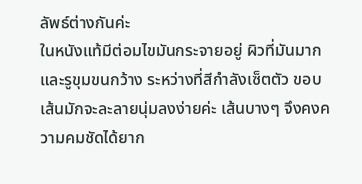ลัพธ์ต่างกันค่ะ
ในหนังแท้มีต่อมไขมันกระจายอยู่ ผิวที่มันมากและรูขุมขนกว้าง ระหว่างที่สีกำลังเซ็ตตัว ขอบเส้นมักจะละลายนุ่มลงง่ายค่ะ เส้นบางๆ จึงคงความคมชัดได้ยาก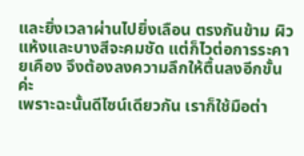และยิ่งเวลาผ่านไปยิ่งเลือน ตรงกันข้าม ผิวแห้งและบางสีจะคมชัด แต่ก็ไวต่อการระคายเคือง จึงต้องลงความลึกให้ตื้นลงอีกขั้นค่ะ
เพราะฉะนั้นดีไซน์เดียวกัน เราก็ใช้มือต่า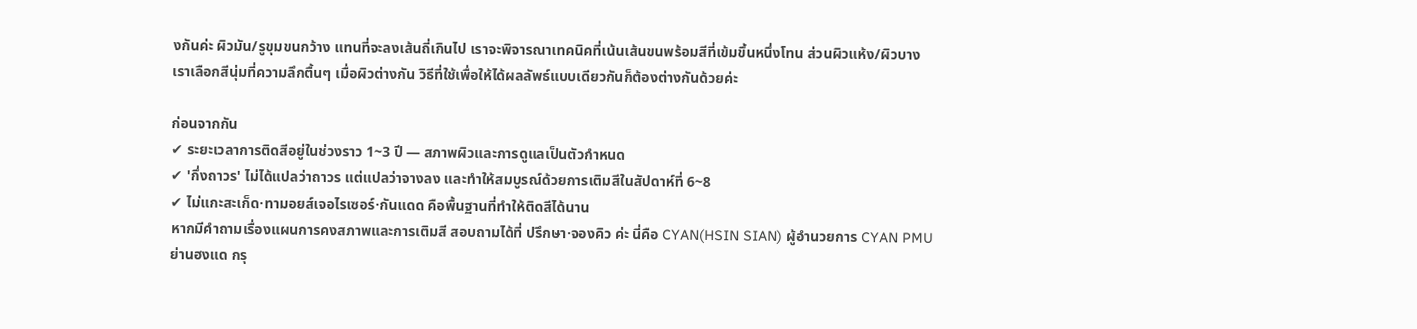งกันค่ะ ผิวมัน/รูขุมขนกว้าง แทนที่จะลงเส้นถี่เกินไป เราจะพิจารณาเทคนิคที่เน้นเส้นขนพร้อมสีที่เข้มขึ้นหนึ่งโทน ส่วนผิวแห้ง/ผิวบาง
เราเลือกสีนุ่มที่ความลึกตื้นๆ เมื่อผิวต่างกัน วิธีที่ใช้เพื่อให้ได้ผลลัพธ์แบบเดียวกันก็ต้องต่างกันด้วยค่ะ

ก่อนจากกัน
✔ ระยะเวลาการติดสีอยู่ในช่วงราว 1~3 ปี — สภาพผิวและการดูแลเป็นตัวกำหนด
✔ 'กึ่งถาวร' ไม่ได้แปลว่าถาวร แต่แปลว่าจางลง และทำให้สมบูรณ์ด้วยการเติมสีในสัปดาห์ที่ 6~8
✔ ไม่แกะสะเก็ด·ทามอยส์เจอไรเซอร์·กันแดด คือพื้นฐานที่ทำให้ติดสีได้นาน
หากมีคำถามเรื่องแผนการคงสภาพและการเติมสี สอบถามได้ที่ ปรึกษา·จองคิว ค่ะ นี่คือ CYAN(HSIN SIAN) ผู้อำนวยการ CYAN PMU ย่านฮงแด กรุ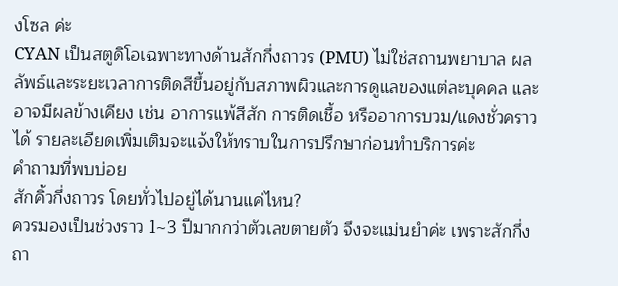งโซล ค่ะ
CYAN เป็นสตูดิโอเฉพาะทางด้านสักกึ่งถาวร (PMU) ไม่ใช่สถานพยาบาล ผลลัพธ์และระยะเวลาการติดสีขึ้นอยู่กับสภาพผิวและการดูแลของแต่ละบุคคล และอาจมีผลข้างเคียง เช่น อาการแพ้สีสัก การติดเชื้อ หรืออาการบวม/แดงชั่วคราวได้ รายละเอียดเพิ่มเติมจะแจ้งให้ทราบในการปรึกษาก่อนทำบริการค่ะ
คำถามที่พบบ่อย
สักคิ้วกึ่งถาวร โดยทั่วไปอยู่ได้นานแค่ไหน?
ควรมองเป็นช่วงราว 1~3 ปีมากกว่าตัวเลขตายตัว จึงจะแม่นยำค่ะ เพราะสักกึ่งถา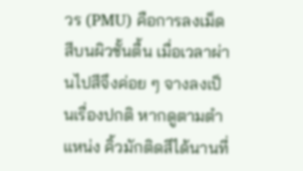วร (PMU) คือการลงเม็ดสีบนผิวชั้นตื้น เมื่อเวลาผ่านไปสีจึงค่อย ๆ จางลงเป็นเรื่องปกติ หากดูตามตำแหน่ง คิ้วมักติดสีได้นานที่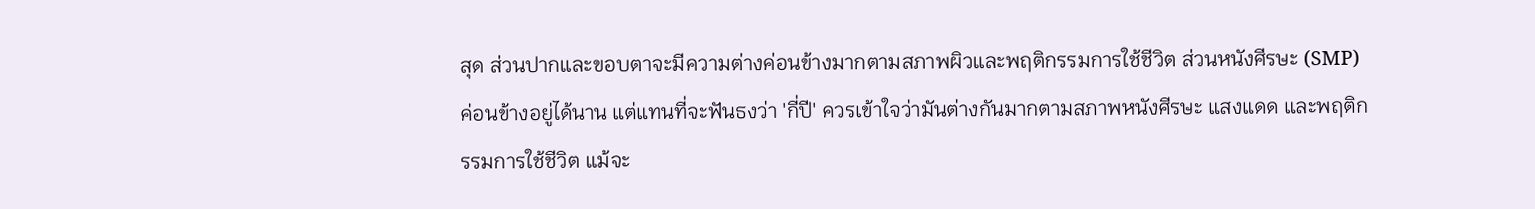สุด ส่วนปากและขอบตาจะมีความต่างค่อนข้างมากตามสภาพผิวและพฤติกรรมการใช้ชีวิต ส่วนหนังศีรษะ (SMP) ค่อนข้างอยู่ได้นาน แต่แทนที่จะฟันธงว่า 'กี่ปี' ควรเข้าใจว่ามันต่างกันมากตามสภาพหนังศีรษะ แสงแดด และพฤติกรรมการใช้ชีวิต แม้จะ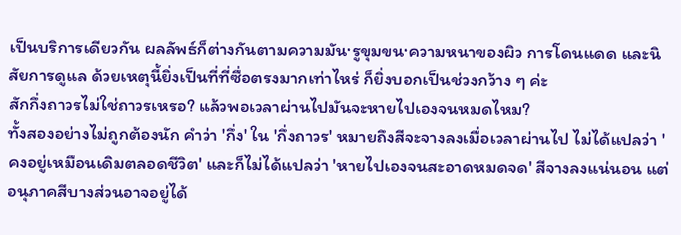เป็นบริการเดียวกัน ผลลัพธ์ก็ต่างกันตามความมัน·รูขุมขน·ความหนาของผิว การโดนแดด และนิสัยการดูแล ด้วยเหตุนี้ยิ่งเป็นที่ที่ซื่อตรงมากเท่าไหร่ ก็ยิ่งบอกเป็นช่วงกว้าง ๆ ค่ะ
สักกึ่งถาวรไม่ใช่ถาวรเหรอ? แล้วพอเวลาผ่านไปมันจะหายไปเองจนหมดไหม?
ทั้งสองอย่างไม่ถูกต้องนัก คำว่า 'กึ่ง' ใน 'กึ่งถาวร' หมายถึงสีจะจางลงเมื่อเวลาผ่านไป ไม่ได้แปลว่า 'คงอยู่เหมือนเดิมตลอดชีวิต' และก็ไม่ได้แปลว่า 'หายไปเองจนสะอาดหมดจด' สีจางลงแน่นอน แต่อนุภาคสีบางส่วนอาจอยู่ได้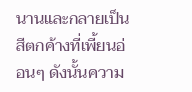นานและกลายเป็นสีตกค้างที่เพี้ยนอ่อนๆ ดังนั้นความ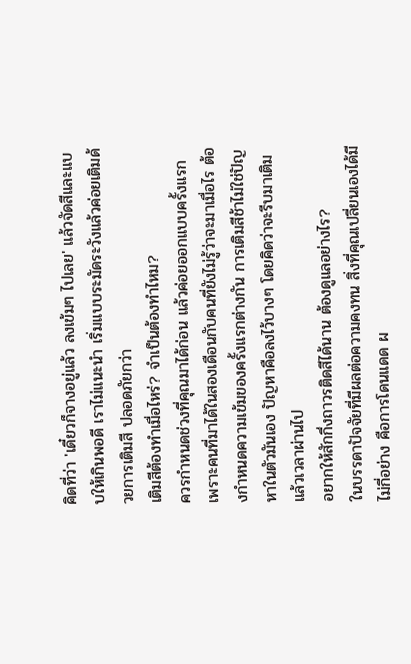คิดที่ว่า 'เดี๋ยวก็จางอยู่แล้ว ลงเข้มๆ ไปเลย' แล้วจัดสีและแบบให้เกินพอดี เราไม่แนะนำ เริ่มแบบระมัดระวังแล้วค่อยเติมด้วยการเติมสี ปลอดภัยกว่า
เติมสีต้องทำเมื่อไหร่? จำเป็นต้องทำไหม?
ควรกำหนดช่วงที่คุณมาได้ก่อน แล้วค่อยออกแบบครั้งแรก เพราะคนที่มาได้ในสองเดือนกับคนที่ยังไม่รู้ว่าจะมาเมื่อไร ต้องกำหนดความเข้มของครั้งแรกต่างกัน การเติมสีช้าไม่ใช่ปัญหาในตัวมันเอง ปัญหาคือลงไว้บางๆ โดยคิดว่าจะรีบมาเติม แล้วเวลาผ่านไป
อยากให้สักกึ่งถาวรติดสีได้นาน ต้องดูแลอย่างไร?
ในบรรดาปัจจัยที่มีผลต่อความคงทน สิ่งที่คุณเปลี่ยนเองได้มีไม่กี่อย่าง คือการโดนแดด ผ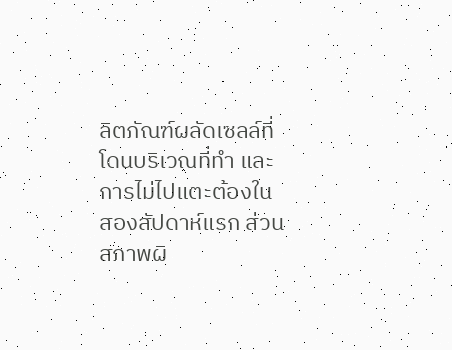ลิตภัณฑ์ผลัดเซลล์ที่โดนบริเวณที่ทำ และการไม่ไปแตะต้องในสองสัปดาห์แรก ส่วนสภาพผิ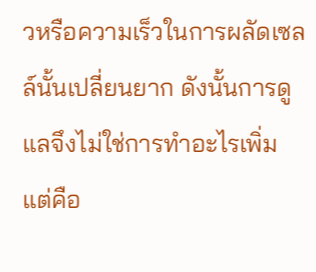วหรือความเร็วในการผลัดเซลล์นั้นเปลี่ยนยาก ดังนั้นการดูแลจึงไม่ใช่การทำอะไรเพิ่ม แต่คือ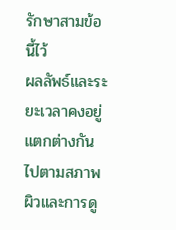รักษาสามข้อนี้ไว้
ผลลัพธ์และระยะเวลาคงอยู่แตกต่างกันไปตามสภาพผิวและการดู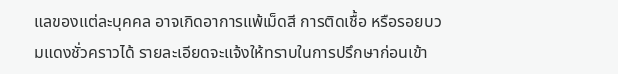แลของแต่ละบุคคล อาจเกิดอาการแพ้เม็ดสี การติดเชื้อ หรือรอยบวมแดงชั่วคราวได้ รายละเอียดจะแจ้งให้ทราบในการปรึกษาก่อนเข้า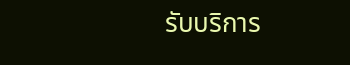รับบริการ